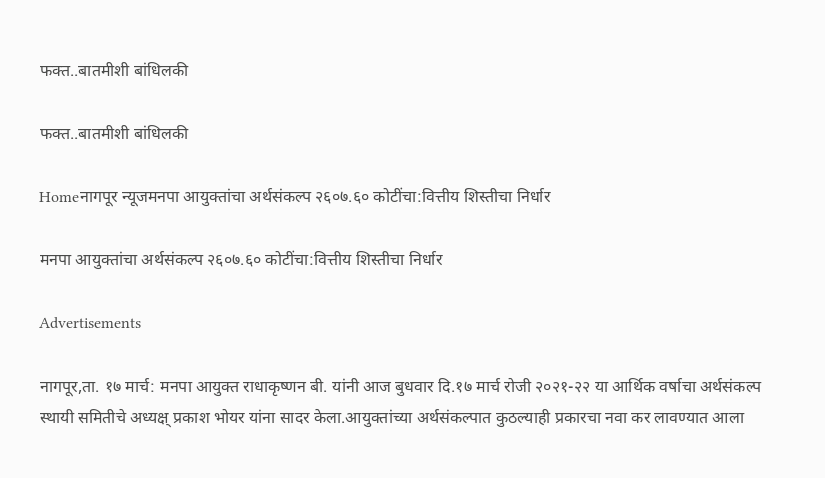फक्त..बातमीशी बांधिलकी

फक्त..बातमीशी बांधिलकी

Homeनागपूर न्यूजमनपा आयुक्तांचा अर्थसंकल्प २६०७.६० कोटींचा:वित्तीय शिस्तीचा निर्धार

मनपा आयुक्तांचा अर्थसंकल्प २६०७.६० कोटींचा:वित्तीय शिस्तीचा निर्धार

Advertisements

नागपूर,ता. १७ मार्च: मनपा आयुक्त राधाकृष्णन बी. यांनी आज बुधवार दि.१७ मार्च रोजी २०२१-२२ या आर्थिक वर्षाचा अर्थसंकल्प स्थायी समितीचे अध्यक्ष् प्रकाश भोयर यांना सादर केला.आयुक्तांच्या अर्थसंकल्पात कुठल्याही प्रकारचा नवा कर लावण्यात आला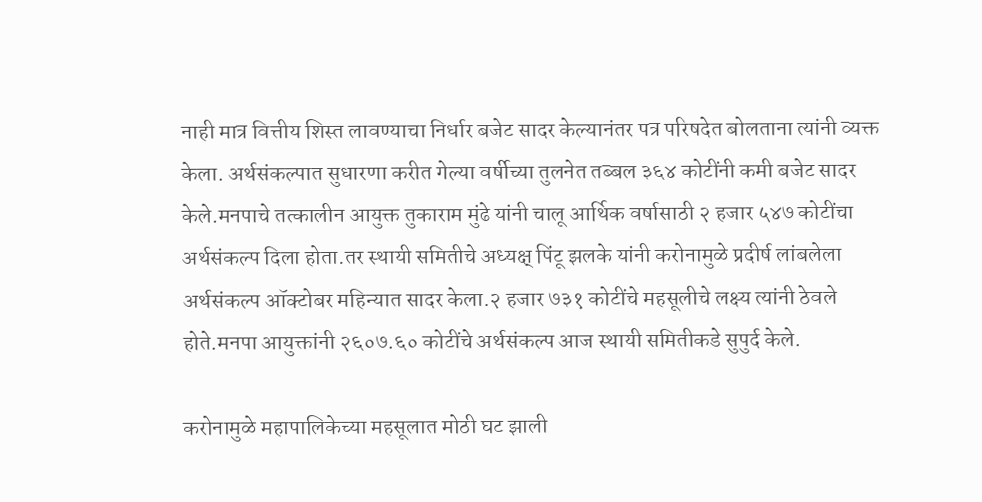नाही मात्र वित्तीय शिस्त लावण्याचा निर्धार बजेट सादर केल्यानंतर पत्र परिषदेत बोलताना त्यांनी व्यक्त केला. अर्थसंकल्पात सुधारणा करीत गेल्या वर्षीच्या तुलनेत तब्बल ३६४ कोटींनी कमी बजेट सादर केले.मनपाचे तत्कालीन आयुक्त तुकाराम मुंढे यांनी चालू आर्थिक वर्षासाठी २ हजार ५४७ कोटींचा अर्थसंकल्प दिला होता.तर स्थायी समितीचे अध्यक्ष् पिंटू झलके यांनी करोनामुळे प्रदीर्ष लांबलेला अर्थसंकल्प ऑक्टोबर महिन्यात सादर केला.२ हजार ७३१ कोटींचे महसूलीचे लक्ष्य त्यांनी ठेवले होते.मनपा आयुक्तांनी २६०७.६० कोटींचे अर्थसंकल्प आज स्थायी समितीकडे सुपुर्द केले.

करोनामुळे महापालिकेच्या महसूलात मोठी घट झाली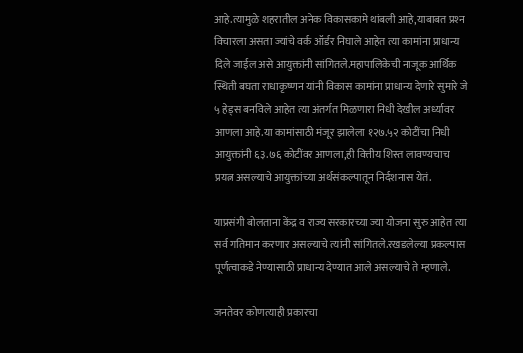आहे.त्यामुळे शहरातील अनेक विकासकामे थांबली आहे,याबाबत प्रश्‍न विचारला असता ज्यांचे वर्क ऑर्डर निघाले आहेत त्या कामांना प्राधान्य दिले जाईल असे आयुक्तांनी सांगितले.महापालिकेची नाजूक आर्थिक स्थिती बघता राधाकृष्णन यांनी विकास कामांना प्राधान्य देणारे सुमारे जे ५ हेड्स बनविले आहेत त्या अंतर्गत मिळणारा निधी देखील अर्ध्यावर आणला आहे.या कामांसाठी मंजूर झालेला १२७.५२ कोटींचा निधी आयुक्तांनी ६३.७६ कोटींवर आणला,ही वित्तीय शिस्त लावण्यचाच प्रयत्न असल्याचे आयुक्तांच्या अर्थसंकल्पातून निर्दशनास येतं.

याप्रसंगी बोलताना केंद्र व राज्य सरकारच्या ज्या योजना सुरु आहेत त्या सर्व गतिमान करणार असल्याचे त्यांनी सांगितले.रखडलेल्या प्रकल्पास पूर्णत्वाकडे नेण्यासाठी प्राधान्य देण्यात आले असल्याचे ते म्हणाले.

जनतेवर कोणत्याही प्रकारचा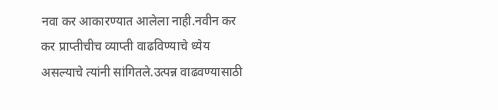नवा कर आकारण्यात आलेला नाही.नवीन कर कर प्राप्तीचीच व्याप्ती वाढविण्याचे ध्येय असल्याचे त्यांनी सांगितले.उत्पन्न वाढवण्यासाठी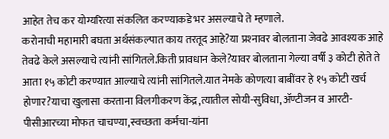आहेत तेच कर योग्यरित्या संकलित करण्याकडे भर असल्याचे ते म्हणाले.
करोनाची महामारी बघता अर्थसंकल्पात काय तरतूद आहे?या प्रश्‍नावर बोलताना जेवढे आवश्‍यक आहे तेवढे केले असल्याचे त्यांनी सांगितले.किती प्रावधान केले?यावर बोलताना गेल्या वर्षी ३ कोटी होते ते आता १५ कोटी करण्यात आल्याचे त्यांनी सांगितले.यात नेमके कोणत्या बाबींवर हे १५ कोटी खर्च होणार?याचा खुलासा करताना विलगीकरण केंद्र,त्यातील सोयी-सुविधा,ॲण्टीजन व आरटी-पीसीआरच्या मोफत चाचण्या,स्वच्छता कर्मचा-यांना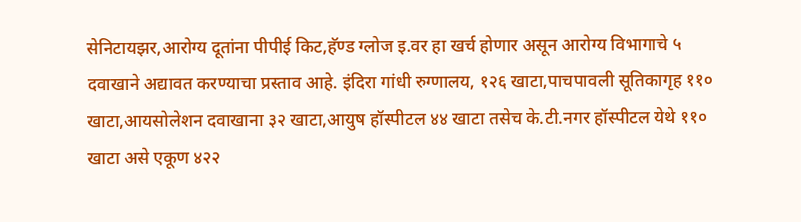सेनिटायझर,आरोग्य दूतांना पीपीई किट,हॅण्ड ग्लोज इ.वर हा खर्च होणार असून आरोग्य विभागाचे ५ दवाखाने अद्यावत करण्याचा प्रस्ताव आहे. इंदिरा गांधी रुग्णालय, १२६ खाटा,पाचपावली सूतिकागृह ११० खाटा,आयसोलेशन दवाखाना ३२ खाटा,आयुष हॉस्पीटल ४४ खाटा तसेच के.टी.नगर हॉस्पीटल येथे ११० खाटा असे एकूण ४२२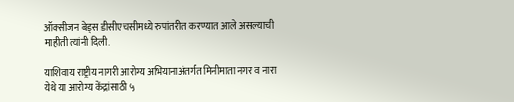ऑक्सीजन बेड्स डीसीएचसीमध्ये रुपांतरीत करण्यात आले असल्याची माहीती त्यांनी दिली.

याशिवाय राष्ट्रीय नागरी आरोग्य अभियानाअंतर्गत मिनीमाता नगर व नारा येथे या आरोग्य केंद्रांसाठी ५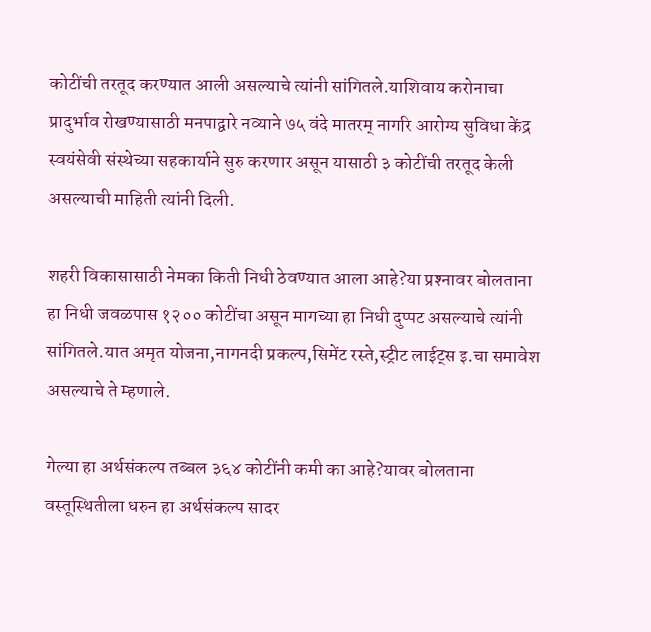कोटींची तरतूद करण्यात आली असल्याचे त्यांनी सांगितले.याशिवाय करोनाचा प्रादुर्भाव रोखण्यासाठी मनपाद्वारे नव्याने ७५ वंदे मातरम्‌ नागरि आरोग्य सुविधा केंद्र स्वयंसेवी संस्थेच्या सहकार्याने सुरु करणार असून यासाठी ३ कोटींची तरतूद केली असल्याची माहिती त्यांनी दिली.

शहरी विकासासाठी नेमका किती निधी ठेवण्यात आला आहे?या प्रश्‍नावर बोलताना हा निधी जवळपास १२०० कोटींचा असून मागच्या हा निधी दुप्पट असल्याचे त्यांनी सांगितले.यात अमृत योजना,नागनदी प्रकल्प,सिमेंट रस्ते,स्ट्रीट लाईट्स इ.चा समावेश असल्याचे ते म्हणाले.

गेल्या हा अर्थसंकल्प तब्बल ३६४ कोटींनी कमी का आहे?यावर बोलताना वस्तूस्थितीला धरुन हा अर्थसंकल्प सादर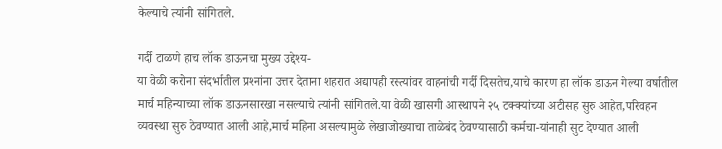केल्याचे त्यांनी सांगितले.

गर्दी टाळणे हाच लॉक डाऊनचा मुख्य उद्देश्‍य-
या वेळी करोना संदर्भातील प्रश्‍नांना उत्तर देताना शहरात अद्यापही रस्त्यांवर वाहनांची गर्दी दिसतेच,याचे कारण हा लॉक डाऊन गेल्या वर्षातील मार्च महिन्याच्या लॉक डाऊनसारखा नसल्याचे त्यांनी सांगितले.या वेळी खासगी आस्थापने २५ टक्क्यांच्या अटीसह सुरु आहेत,परिवहन व्यवस्था सुरु ठेवण्यात आली आहे,मार्च महिना असल्यामुळे लेखाजोख्याचा ताळेबंद ठेवण्यासाठी कर्मचा-यांनाही सुट देण्यात आली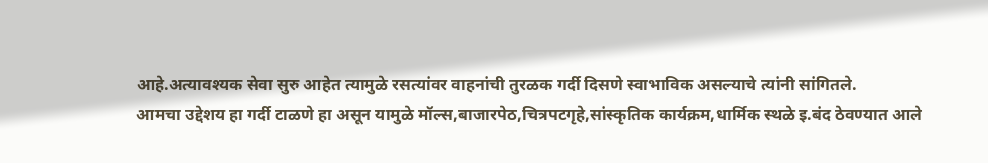आहे.अत्यावश्‍यक सेवा सुरु आहेत त्यामुळे रसत्यांवर वाहनांची तुरळक गर्दी दिसणे स्वाभाविक असल्याचे त्यांनी सांगितले.
आमचा उद्देशय हा गर्दी टाळणे हा असून यामुळे मॉल्स,बाजारपेठ,चित्रपटगृहे,सांस्कृतिक कार्यक्रम,धार्मिक स्थळे इ.बंद ठेवण्यात आले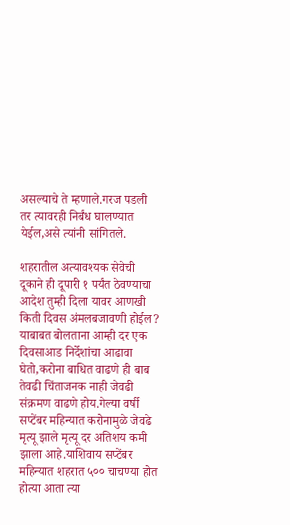असल्याचे ते म्हणाले.गरज पडली तर त्यावरही निर्बंध घालण्यात येईल,असे त्यांनी सांगितले.

शहरातील अत्यावश्‍यक सेवेची दूकाने ही दूपारी १ पर्यंत ठेवण्याचा आदेश तुम्ही दिला यावर आणखी किती दिवस अंमलबजावणी होईल? याबाबत बोलताना आम्ही दर एक दिवसाआड निर्देशांचा आढावा घेतो,करोना बाधित वाढणे ही बाब तेवढी चिंताजनक नाही जेवढी संक्रमण वाढणे होय.गेल्या वर्षी सप्टेंबर महिन्यात करोनामुळे जेवढे मृत्यू झाले मृत्यू दर अतिशय कमी झाला आहे.याशिवाय सप्टेंबर महिन्यात शहरात ५०० चाचण्या होत होत्या आता त्या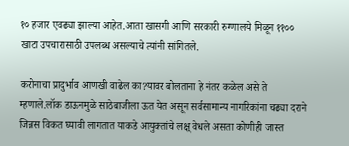१० हजार एवढ्या झाल्या आहेत.आता खासगी आणि सरकारी रुग्णालये मिळून ११०० खाटा उपचारासाठी उपलब्ध असल्याचे त्यांनी सांगितले.

करोनाचा प्रादुर्भाव आणखी वाढेल का?यावर बोलताना हे नंतर कळेल असे ते म्हणाले.लॉक डाऊनमुळे साठेबाजीला ऊत येत असून सर्वसामान्य नागरिकांना चढ्या दराने जिन्नस विकत घ्यावी लागतात याकडे आयुक्तांचे लक्ष् वेधले असता कोणीही जास्त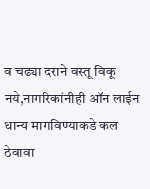व चढ्या दराने वस्तू विकू नये,नागरिकांनीही ऑन लाईन धान्य मागविण्याकडे कल ठेवावा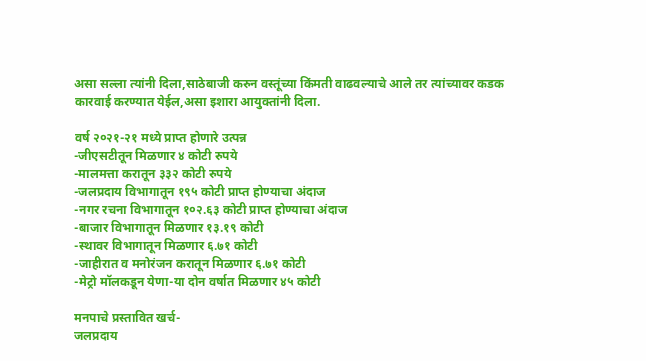असा सल्ला त्यांनी दिला,साठेबाजी करुन वस्तूंच्या किंमती वाढवल्याचे आले तर त्यांच्यावर कडक कारवाई करण्यात येईल,असा इशारा आयुक्तांनी दिला.

वर्ष २०२१-२१ मध्ये प्राप्त होणारे उत्पन्न
-जीएसटीतून मिळणार ४ कोटी रुपये
-मालमत्ता करातून ३३२ कोटी रुपये
-जलप्रदाय विभागातून १९५ कोटी प्राप्त होण्याचा अंदाज
-नगर रचना विभागातून १०२.६३ कोटी प्राप्त होण्याचा अंदाज
-बाजार विभागातून मिळणार १३.१९ कोटी
-स्थावर विभागातून मिळणार ६.७१ कोटी
-जाहीरात व मनोरंजन करातून मिळणार ६.७१ कोटी
-मेट्रो मॉलकडून येणा-या दोन वर्षात मिळणार ४५ कोटी

मनपाचे प्रस्तावित खर्च-
जलप्रदाय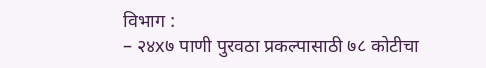विभाग :
– २४x७ पाणी पुरवठा प्रकल्पासाठी ७८ कोटीचा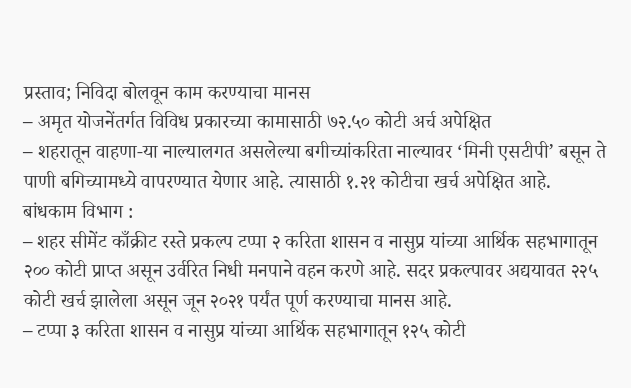प्रस्ताव; निविदा बोलवून काम करण्याचा मानस
– अमृत योजनेंतर्गत विविध प्रकारच्या कामासाठी ७२.५० कोटी अर्च अपेक्षित
– शहरातून वाहणा-या नाल्यालगत असलेल्या बगीच्यांकरिता नाल्यावर ‘मिनी एसटीपी’ बसून ते पाणी बगिच्यामध्ये वापरण्यात येणार आहे. त्यासाठी १.२१ कोटीचा खर्च अपेक्षित आहे.
बांधकाम विभाग :
– शहर सीमेंट काँक्रीट रस्ते प्रकल्प टप्पा २ करिता शासन व नासुप्र यांच्या आर्थिक सहभागातून २०० कोटी प्राप्त असून उर्वरित निधी मनपाने वहन करणे आहे. सदर प्रकल्पावर अद्ययावत २२५ कोटी खर्च झालेला असून जून २०२१ पर्यंत पूर्ण करण्याचा मानस आहे.
– टप्पा ३ करिता शासन व नासुप्र यांच्या आर्थिक सहभागातून १२५ कोटी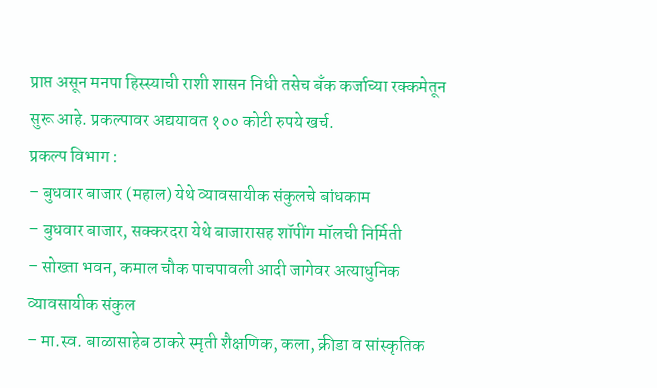प्राप्त असून मनपा हिस्स्याची राशी शासन निधी तसेच बँक कर्जाच्या रक्कमेतून सुरू आहे. प्रकल्पावर अद्ययावत १०० कोटी रुपये खर्च.
प्रकल्प विभाग :
– बुधवार बाजार (महाल) येथे व्यावसायीक संकुलचे बांधकाम
– बुधवार बाजार, सक्करदरा येथे बाजारासह शॉपींग मॉलची निर्मिती
– सोख्ता भवन, कमाल चौक पाचपावली आदी जागेवर अत्याधुनिक व्यावसायीक संकुल
– मा.स्व. बाळासाहेब ठाकरे स्मृती शैक्षणिक, कला, क्रीडा व सांस्कृतिक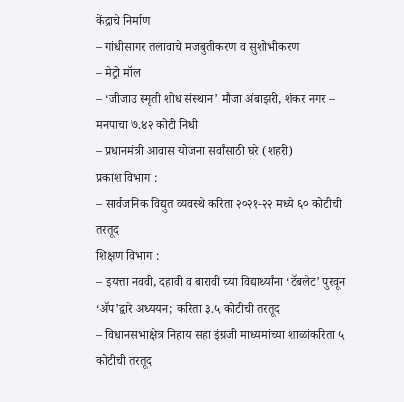केंद्राचे निर्माण
– गांधीसागर तलावाचे मजबुतीकरण व सुशोभीकरण
– मेट्रो मॉल
– ‘जीजाउ स्मृती शोध संस्थान’ मौजा अंबाझरी, शंकर नगर – मनपाचा ७.४२ कोटी निधी
– प्रधानमंत्री आवास योजना सर्वांसाठी घरे (शहरी)
प्रकाश विभाग :
– सार्वजनिक विद्युत व्यवस्थे करिता २०२१-२२ मध्ये ६० कोटीची तरतूद
शिक्षण विभाग :
– इयत्ता नववी, दहावी व बारावी च्या विद्यार्थ्यांना ‘टॅबलेट’ पुरवून ‘ॲप’द्वारे अध्ययन; करिता ३.५ कोटीची तरतूद
– विधानसभाक्षेत्र निहाय सहा इंग्रजी माध्यमांच्या शाळांकरिता ५ कोटीची तरतूद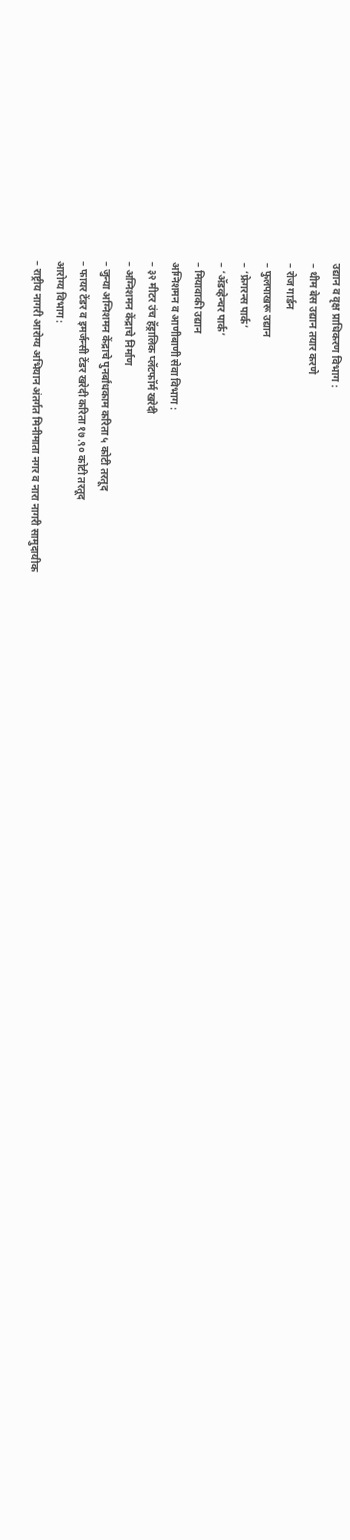उद्यान व वृक्ष प्राधिकरण विभाग :
– थीम बेस उद्यान तयार करणे
– रोज गार्डन
– फुलपाखरू उद्यान
– ‘फ्रेगरन्स पार्क’
– ‘ॲडव्हेन्चर पार्क’
– मियावाकी उद्यान
अग्निशमन व आणीबाणी सेवा विभाग :
– ३२ मीटर उंच हॅड्रालिक प्लॅटफॉर्म खरेदी
– अग्निशमन केंद्राचे निर्माण
– जुन्या अग्निशमन केंद्राचे पुनर्बांधकाम करिता ५ कोटी तरतूद
– फायर टेंडर व इमर्जन्सी टेंडर खरेदी करिता १७.९० कोटी तरतूद
आरोग्य विभाग :
– राष्ट्रीय नागरी आरोग्य अभियान अंतर्गत मिनीमाता नगर व नारा नागरी सामुदायीक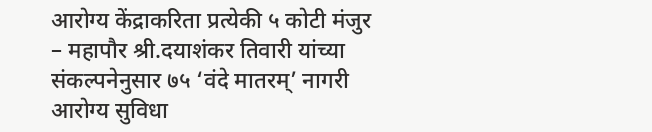आरोग्य केंद्राकरिता प्रत्येकी ५ कोटी मंजुर
– महापौर श्री.दयाशंकर तिवारी यांच्या संकल्पनेनुसार ७५ ‘वंदे मातरम्’ नागरी आरोग्य सुविधा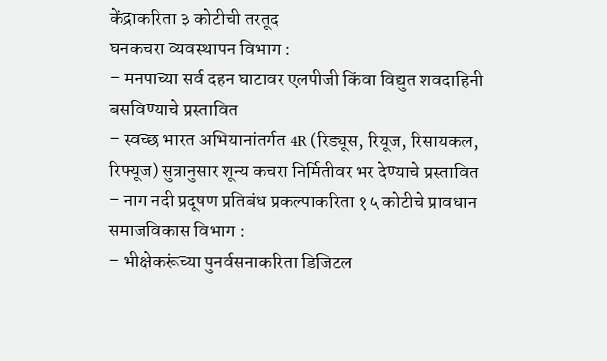केंद्राकरिता ३ कोटीची तरतूद
घनकचरा व्यवस्थापन विभाग :
– मनपाच्या सर्व दहन घाटावर एलपीजी किंवा विद्युत शवदाहिनी बसविण्याचे प्रस्तावित
– स्वच्छ भारत अभियानांतर्गत 4R (रिड्यूस, रियूज, रिसायकल, रिफ्यूज) सुत्रानुसार शून्य कचरा निर्मितीवर भर देण्याचे प्रस्तावित
– नाग नदी प्रदूषण प्रतिबंध प्रकल्पाकरिता १५ कोटीचे प्रावधान
समाजविकास विभाग :
– भीक्षेकरूंच्या पुनर्वसनाकरिता डिजिटल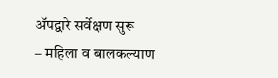ॲपद्वारे सर्वेक्षण सुरू
– महिला व बालकल्याण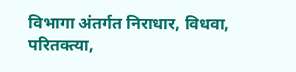विभागा अंतर्गत निराधार, विधवा, परितक्त्या,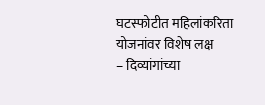घटस्फोटीत महिलांकरिता योजनांवर विशेष लक्ष
– दिव्यांगांच्या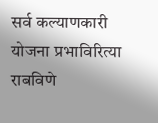सर्व कल्याणकारी योजना प्रभाविरित्या राबविणे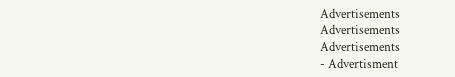Advertisements
Advertisements
Advertisements
- Advertisment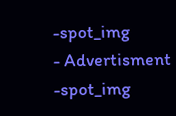-spot_img
- Advertisment -spot_img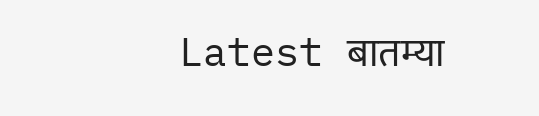Latest बातम्या